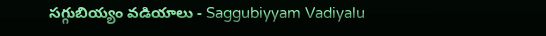సగ్గుబియ్యం వడియాలు - Saggubiyyam Vadiyalu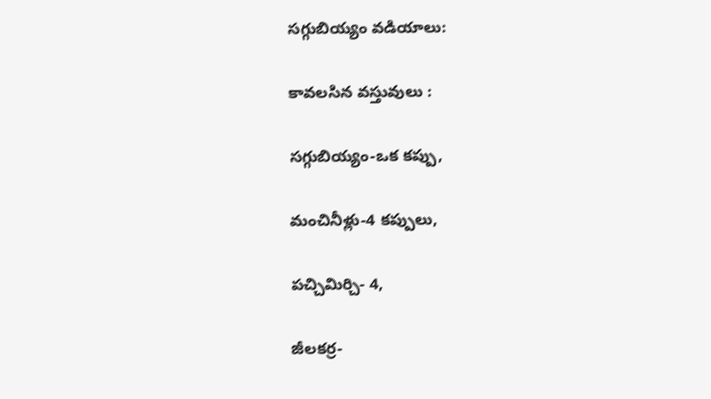సగ్గుబియ్యం వడియాలు:

కావలసిన వస్తువులు :

సగ్గుబియ్యం-ఒక కప్పు,

మంచినీళ్లు-4 కప్పులు,

పచ్చిమిర్చి- 4,

జీలకర్ర-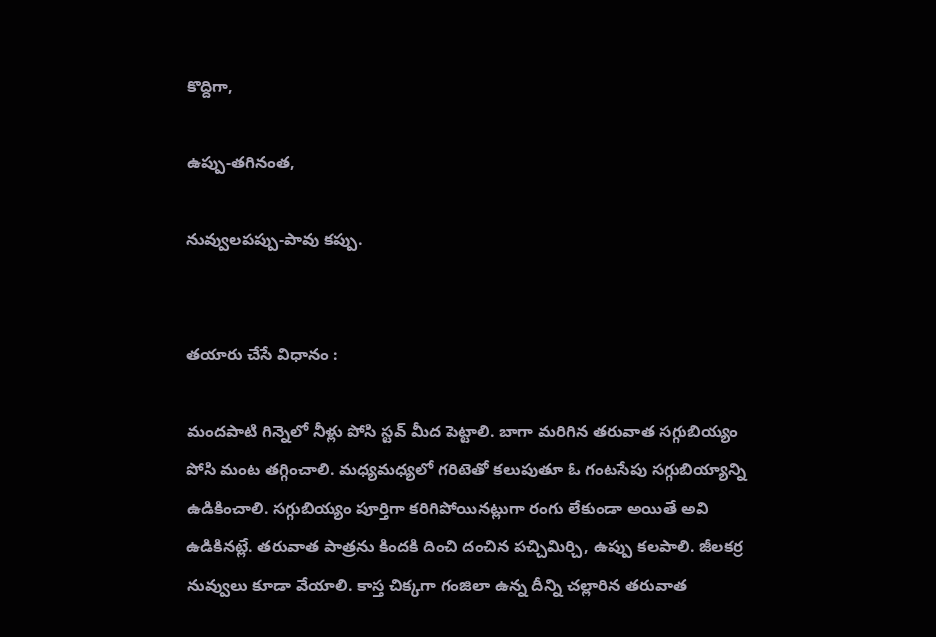కొద్దిగా,

ఉప్పు-తగినంత,

నువ్వులపప్పు-పావు కప్పు.


తయారు చేసే విధానం :

మందపాటి గిన్నెలో నీళ్లు పోసి స్టవ్‌ మీద పెట్టాలి. బాగా మరిగిన తరువాత సగ్గుబియ్యం పోసి మంట తగ్గించాలి. మధ్యమధ్యలో గరిటెతో కలుపుతూ ఓ గంటసేపు సగ్గుబియ్యాన్ని ఉడికించాలి. సగ్గుబియ్యం పూర్తిగా కరిగిపోయినట్లుగా రంగు లేకుండా అయితే అవి ఉడికినట్లే. తరువాత పాత్రను కిందకి దించి దంచిన పచ్చిమిర్చి, ఉప్పు కలపాలి. జీలకర్ర నువ్వులు కూడా వేయాలి. కాస్త చిక్కగా గంజిలా ఉన్న దీన్ని చల్లారిన తరువాత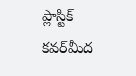ప్లాస్టిక్‌ కవర్‌మీద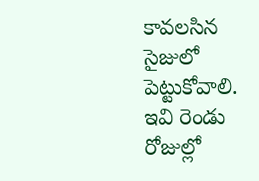కావలసిన సైజులో పెట్టుకోవాలి. ఇవి రెండు రోజుల్లో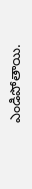ఎండిపోతాయి.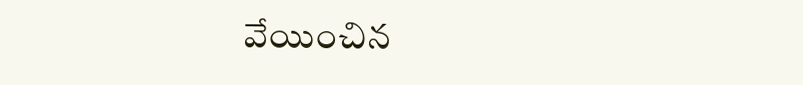వేయించిన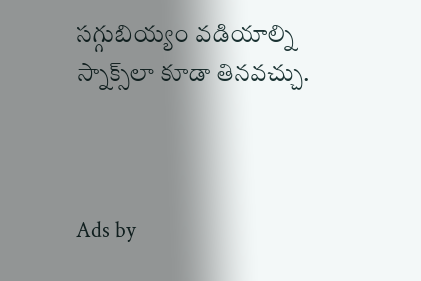సగ్గుబియ్యం వడియాల్ని స్నాక్స్‌లా కూడా తినవచ్చు.



Ads by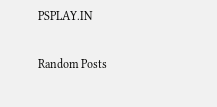PSPLAY.IN

Random Posts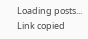Loading posts...
Link copied